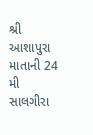શ્રી આશાપુરા માતાની 24 મી સાલગીરા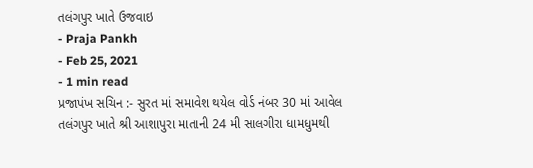તલંગપુર ખાતે ઉજવાઇ
- Praja Pankh
- Feb 25, 2021
- 1 min read
પ્રજાપંખ સચિન :- સુરત માં સમાવેશ થયેલ વોર્ડ નંબર 30 માં આવેલ તલંગપુર ખાતે શ્રી આશાપુરા માતાની 24 મી સાલગીરા ધામધુમથી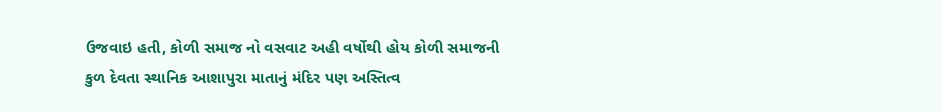ઉજવાઇ હતી, કોળી સમાજ નો વસવાટ અહી વર્ષોથી હોય કોળી સમાજની કુળ દેવતા સ્થાનિક આશાપુરા માતાનું મંદિર પણ અસ્તિત્વ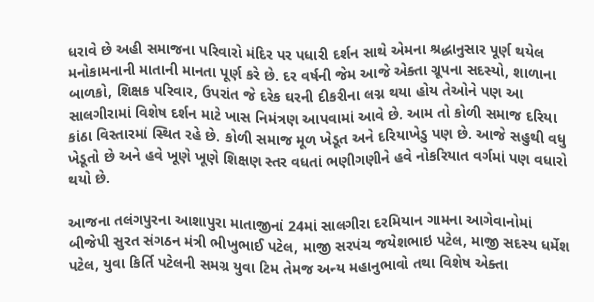ધરાવે છે અહી સમાજના પરિવારો મંદિર પર પધારી દર્શન સાથે એમના શ્રદ્ધાનુસાર પૂર્ણ થયેલ મનોકામનાની માતાની માનતા પૂર્ણ કરે છે. દર વર્ષની જેમ આજે એક્તા ગ્રૂપના સદસ્યો, શાળાના બાળકો, શિક્ષક પરિવાર, ઉપરાંત જે દરેક ઘરની દીકરીના લગ્ન થયા હોય તેઓને પણ આ સાલગીરામાં વિશેષ દર્શન માટે ખાસ નિમંત્રણ આપવામાં આવે છે. આમ તો કોળી સમાજ દરિયા કાંઠા વિસ્તારમાં સ્થિત રહે છે. કોળી સમાજ મૂળ ખેડૂત અને દરિયાખેડુ પણ છે. આજે સહુથી વધુ ખેડૂતો છે અને હવે ખૂણે ખૂણે શિક્ષણ સ્તર વધતાં ભણીગણીને હવે નોકરિયાત વર્ગમાં પણ વધારો થયો છે.

આજના તલંગપુરના આશાપુરા માતાજીનાં 24માં સાલગીરા દરમિયાન ગામના આગેવાનોમાં બીજેપી સુરત સંગઠન મંત્રી ભીખુભાઈ પટેલ, માજી સરપંચ જયેશભાઇ પટેલ, માજી સદસ્ય ધર્મેશ પટેલ, યુવા કિર્તિ પટેલની સમગ્ર યુવા ટિમ તેમજ અન્ય મહાનુભાવો તથા વિશેષ એક્તા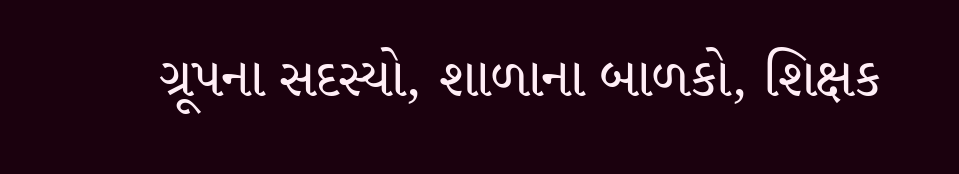ગ્રૂપના સદસ્યો, શાળાના બાળકો, શિક્ષક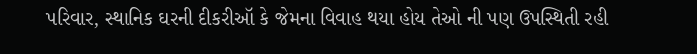પરિવાર, સ્થાનિક ઘરની દીકરીઑ કે જેમના વિવાહ થયા હોય તેઓ ની પણ ઉપસ્થિતી રહી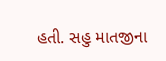હતી. સહુ માતજીના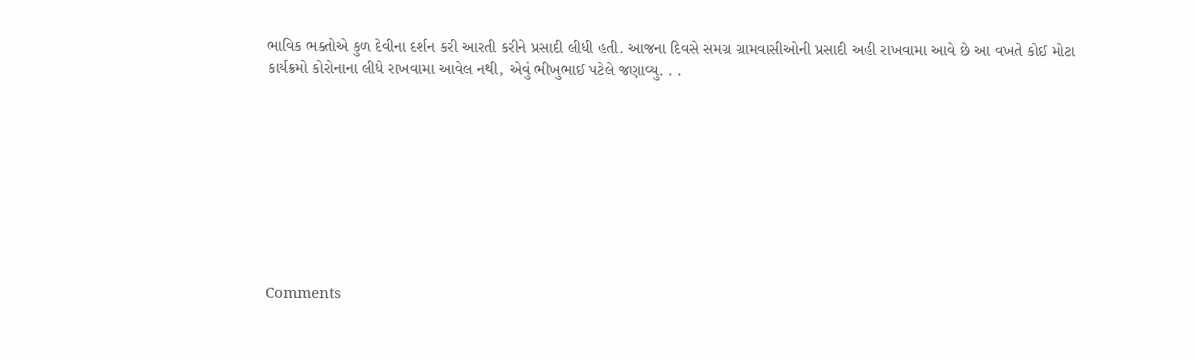ભાવિક ભક્તોએ કુળ દેવીના દર્શન કરી આરતી કરીને પ્રસાદી લીધી હતી. આજના દિવસે સમગ્ર ગ્રામવાસીઓની પ્રસાદી અહી રાખવામા આવે છે આ વખતે કોઈ મોટા કાર્યક્રમો કોરોનાના લીધે રાખવામા આવેલ નથી, એવું ભીખુભાઈ પટેલે જણાવ્યુ. . .









Comments